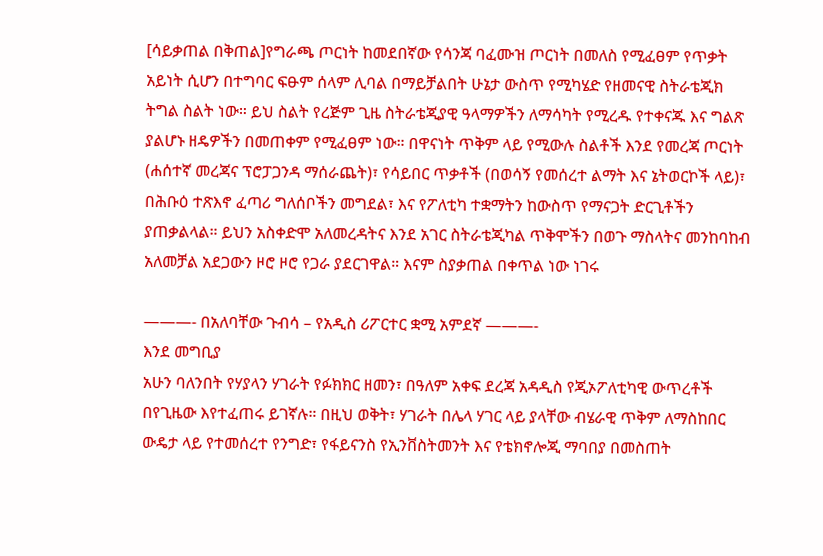[ሳይቃጠል በቅጠል]የግራጫ ጦርነት ከመደበኛው የሳንጃ ባፈሙዝ ጦርነት በመለስ የሚፈፀም የጥቃት አይነት ሲሆን በተግባር ፍፁም ሰላም ሊባል በማይቻልበት ሁኔታ ውስጥ የሚካሄድ የዘመናዊ ስትራቴጂክ ትግል ስልት ነው። ይህ ስልት የረጅም ጊዜ ስትራቴጂያዊ ዓላማዎችን ለማሳካት የሚረዱ የተቀናጁ እና ግልጽ ያልሆኑ ዘዴዎችን በመጠቀም የሚፈፀም ነው። በዋናነት ጥቅም ላይ የሚውሉ ስልቶች እንደ የመረጃ ጦርነት (ሐሰተኛ መረጃና ፕሮፓጋንዳ ማሰራጨት)፣ የሳይበር ጥቃቶች (በወሳኝ የመሰረተ ልማት እና ኔትወርኮች ላይ)፣ በሕቡዕ ተጽእኖ ፈጣሪ ግለሰቦችን መግደል፣ እና የፖለቲካ ተቋማትን ከውስጥ የማናጋት ድርጊቶችን ያጠቃልላል። ይህን አስቀድሞ አለመረዳትና እንደ አገር ስትራቴጂካል ጥቅሞችን በወጉ ማስላትና መንከባከብ አለመቻል አደጋውን ዞሮ ዞሮ የጋራ ያደርገዋል። እናም ስያቃጠል በቀጥል ነው ነገሩ

———- በአለባቸው ጉብሳ – የአዲስ ሪፖርተር ቋሚ አምደኛ ———-
እንደ መግቢያ
አሁን ባለንበት የሃያላን ሃገራት የፉክክር ዘመን፣ በዓለም አቀፍ ደረጃ አዳዲስ የጂኦፖለቲካዊ ውጥረቶች በየጊዜው እየተፈጠሩ ይገኛሉ። በዚህ ወቅት፣ ሃገራት በሌላ ሃገር ላይ ያላቸው ብሄራዊ ጥቅም ለማስከበር ውዴታ ላይ የተመሰረተ የንግድ፣ የፋይናንስ የኢንቨስትመንት እና የቴክኖሎጂ ማባበያ በመስጠት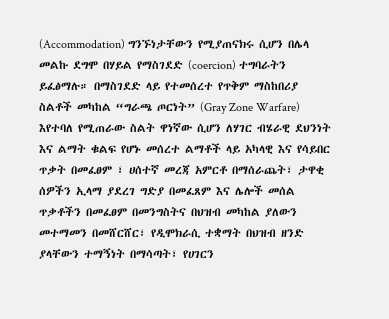(Accommodation) ግንኙነታቸውን የሚያጠናክሩ ሲሆን በሌላ መልኩ ደግሞ በሃይል የማስገደድ (coercion) ተግባራትን ይፈፅማሉ። በማስገደድ ላይ የተመሰረተ የጥቅም ማስከበሪያ ስልቶች መካከል “ግራጫ ጦርነት” (Gray Zone Warfare) እየተባለ የሚጠራው ስልት ዋነኛው ሲሆን ለሃገር ብሄራዊ ደህንነት እና ልማት ቁልፍ የሆኑ መሰረተ ልማቶች ላይ አካላዊ እና የሳይበር ጥቃት በመፈፀም ፣ ሀሰተኛ መረጃ አምርቶ በማሰራጨት፣ ታዋቂ ሰዎችን ኢላማ ያደረገ ግድያ በመፈጸም እና ሌሎች መሰል ጥቃቶችን በመፈፀም በመንግስትና በህዝብ መካከል ያለውን መተማመን በመሸርሸር፣ የዲሞክራሲ ተቋማት በህዝብ ዘንድ ያላቸውን ተማኝነት በማሳጣት፣ የሀገርን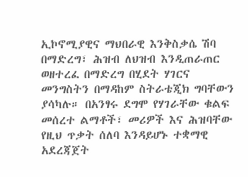ኢኮኖሚያዊና ማህበራዊ እንቅስቃሴ ሽባ በማድረግ፣ ሕዝብ ለህዝብ እንዲጠራጠር ወዘተረፈ በማድረግ በሂደት ሃገርና መንግስትን በማዳከም ስትራቴጂክ ግባቸውን ያሳካሉ። በአንፃሩ ደግሞ የሃገራቸው ቁልፍ መሰረተ ልማቶች፣ መሪዎች እና ሕዝባቸው የዚህ ጥቃት ሰለባ እንዳይሆኑ ተቋማዊ አደረጃጀት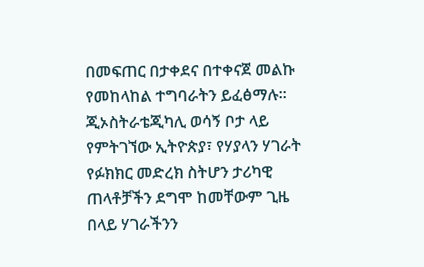በመፍጠር በታቀደና በተቀናጀ መልኩ የመከላከል ተግባራትን ይፈፅማሉ።
ጂኦስትራቴጂካሊ ወሳኝ ቦታ ላይ የምትገኘው ኢትዮጵያ፣ የሃያላን ሃገራት የፉክክር መድረክ ስትሆን ታሪካዊ ጠላቶቻችን ደግሞ ከመቸውም ጊዜ በላይ ሃገራችንን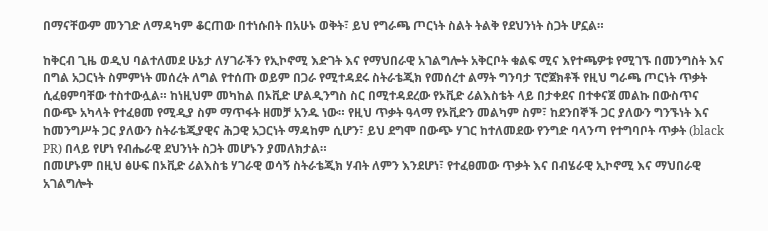በማናቸውም መንገድ ለማዳካም ቆርጠው በተነሱበት በአሁኑ ወቅት፣ ይህ የግራጫ ጦርነት ስልት ትልቅ የደህንነት ስጋት ሆኗል።

ከቅርብ ጊዜ ወዲህ ባልተለመደ ሁኔታ ለሃገራችን የኢኮኖሚ እድገት እና የማህበራዊ አገልግሎት አቅርቦት ቁልፍ ሚና እየተጫዎቱ የሚገኙ በመንግስት እና በግል አጋርነት ስምምነት መሰረት ለግል የተሰጡ ወይም በጋራ የሚተዳደሩ ስትራቴጂክ የመሰረተ ልማት ግንባታ ፕሮጀክቶች የዚህ ግራጫ ጦርነት ጥቃት ሲፈፀምባቸው ተስተውሏል። ከነዚህም መካከል በኦቪድ ሆልዲንግስ ስር በሚተዳደረው የኦቪድ ሪልእስቴት ላይ በታቀደና በተቀናጀ መልኩ በውስጥና በውጭ አካላት የተፈፀመ የሚዲያ ስም ማጥፋት ዘመቻ አንዱ ነው። የዚህ ጥቃት ዓላማ የኦቪድን መልካም ስም፣ ከደንበኞች ጋር ያለውን ግንኙነት እና ከመንግሥት ጋር ያለውን ስትራቴጂያዊና ሕጋዊ አጋርነት ማዳከም ሲሆን፣ ይህ ደግሞ በውጭ ሃገር ከተለመደው የንግድ ባላንጣ የተግባቦት ጥቃት (black PR) በላይ የሆነ የብሔራዊ ደህንነት ስጋት መሆኑን ያመለክታል።
በመሆኑም በዚህ ፅሁፍ በኦቪድ ሪልእስቴ ሃገራዊ ወሳኝ ስትራቴጂክ ሃብት ለምን እንደሆነ፣ የተፈፀመው ጥቃት እና በብሄራዊ ኢኮኖሚ እና ማህበራዊ አገልግሎት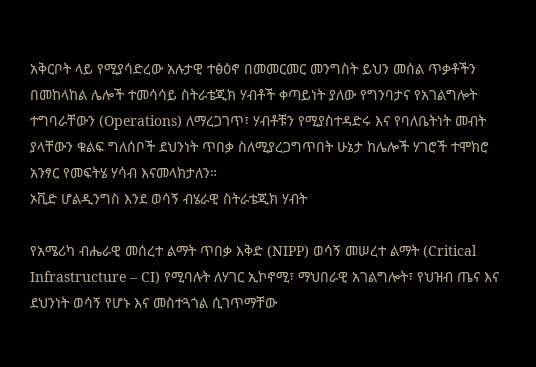አቅርቦት ላይ የሚያሳድረው አሉታዊ ተፅዕኖ በመመርመር መንግስት ይህን መሰል ጥቃቶችን በመከላከል ሌሎች ተመሳሳይ ስትራቴጂክ ሃብቶች ቀጣይነት ያለው የግንባታና የአገልግሎት ተግባራቸውን (Operations) ለማረጋገጥ፣ ሃብቶቹን የሚያስተዳድሩ እና የባለቤትነት መብት ያላቸውን ቁልፍ ግለሰቦች ደህንነት ጥበቃ ስለሚያረጋግጥበት ሁኔታ ከሌሎች ሃገሮች ተሞክሮ አንፃር የመፍትሄ ሃሳብ እናመላክታለን።
ኦቪድ ሆልዲንግስ እንደ ወሳኝ ብሄራዊ ስትራቴጂክ ሃብት

የአሜሪካ ብሔራዊ መሰረተ ልማት ጥበቃ እቅድ (NIPP) ወሳኝ መሠረተ ልማት (Critical Infrastructure – CI) የሚባሉት ለሃገር ኢኮኖሚ፣ ማህበራዊ አገልግሎት፣ የህዝብ ጤና እና ደህንነት ወሳኝ የሆኑ እና መስተጓጎል ሲገጥማቸው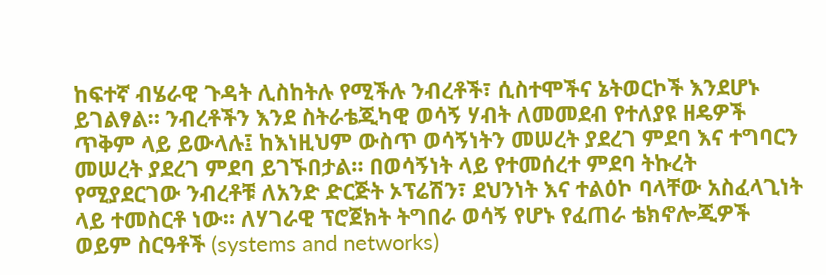ከፍተኛ ብሄራዊ ጉዳት ሊስከትሉ የሚችሉ ንብረቶች፣ ሲስተሞችና ኔትወርኮች እንደሆኑ ይገልፃል። ንብረቶችን እንደ ስትራቴጂካዊ ወሳኝ ሃብት ለመመደብ የተለያዩ ዘዴዎች ጥቅም ላይ ይውላሉ፤ ከእነዚህም ውስጥ ወሳኝነትን መሠረት ያደረገ ምደባ እና ተግባርን መሠረት ያደረገ ምደባ ይገኙበታል። በወሳኝነት ላይ የተመሰረተ ምደባ ትኩረት የሚያደርገው ንብረቶቹ ለአንድ ድርጅት ኦፕሬሽን፣ ደህንነት እና ተልዕኮ ባላቸው አስፈላጊነት ላይ ተመስርቶ ነው። ለሃገራዊ ፕሮጀክት ትግበራ ወሳኝ የሆኑ የፈጠራ ቴክኖሎጂዎች ወይም ስርዓቶች (systems and networks)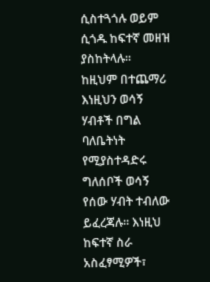ሲስተጓጎሉ ወይም ሲጎዱ ከፍተኛ መዘዝ ያስከትላሉ።
ከዚህም በተጨማሪ እነዚህን ወሳኝ ሃብቶች በግል ባለቤትነት የሚያስተዳድሩ ግለሰቦች ወሳኝ የሰው ሃብት ተብለው ይፈረጃሉ። እነዚህ ከፍተኛ ስራ አስፈፃሚዎች፣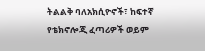ትልልቅ ባለአክሲዮኖች፣ ከፍተኛ የቴክኖሎጂ ፈጣሪዎች ወይም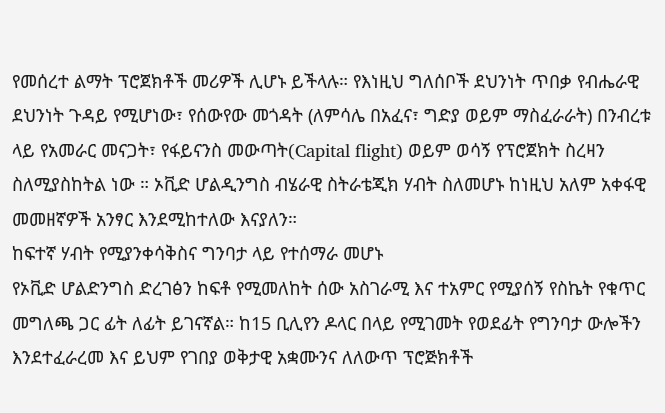የመሰረተ ልማት ፕሮጀክቶች መሪዎች ሊሆኑ ይችላሉ። የእነዚህ ግለሰቦች ደህንነት ጥበቃ የብሔራዊ ደህንነት ጉዳይ የሚሆነው፣ የሰውየው መጎዳት (ለምሳሌ በአፈና፣ ግድያ ወይም ማስፈራራት) በንብረቱ ላይ የአመራር መናጋት፣ የፋይናንስ መውጣት(Capital flight) ወይም ወሳኝ የፕሮጀክት ስረዛን ስለሚያስከትል ነው ። ኦቪድ ሆልዲንግስ ብሄራዊ ስትራቴጂክ ሃብት ስለመሆኑ ከነዚህ አለም አቀፋዊ መመዘኛዎች አንፃር እንደሚከተለው እናያለን።
ከፍተኛ ሃብት የሚያንቀሳቅስና ግንባታ ላይ የተሰማራ መሆኑ
የኦቪድ ሆልድንግስ ድረገፅን ከፍቶ የሚመለከት ሰው አስገራሚ እና ተአምር የሚያሰኝ የስኬት የቁጥር መግለጫ ጋር ፊት ለፊት ይገናኛል። ከ15 ቢሊየን ዶላር በላይ የሚገመት የወደፊት የግንባታ ውሎችን እንደተፈራረመ እና ይህም የገበያ ወቅታዊ አቋሙንና ለለውጥ ፕሮጅክቶች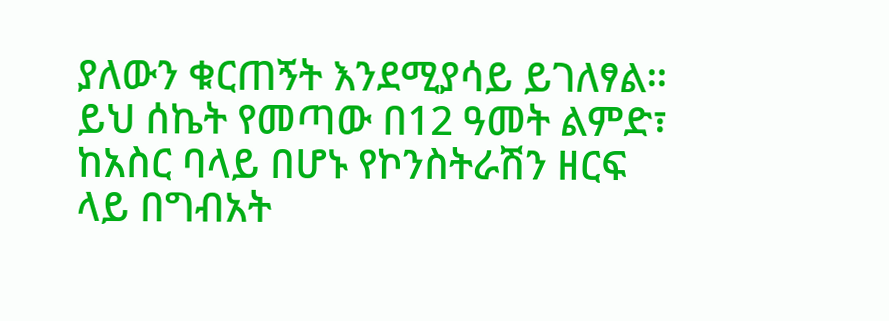ያለውን ቁርጠኝት እንደሚያሳይ ይገለፃል። ይህ ሰኬት የመጣው በ12 ዓመት ልምድ፣ ከአስር ባላይ በሆኑ የኮንስትራሽን ዘርፍ ላይ በግብአት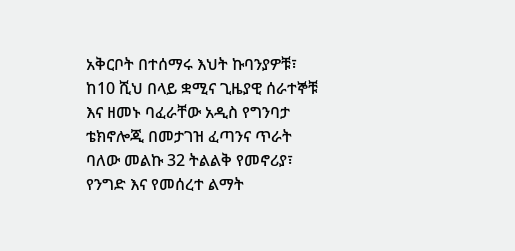አቅርቦት በተሰማሩ እህት ኩባንያዎቹ፣ ከ10 ሺህ በላይ ቋሚና ጊዜያዊ ሰራተኞቹ እና ዘመኑ ባፈራቸው አዲስ የግንባታ ቴክኖሎጂ በመታገዝ ፈጣንና ጥራት ባለው መልኩ 32 ትልልቅ የመኖሪያ፣ የንግድ እና የመሰረተ ልማት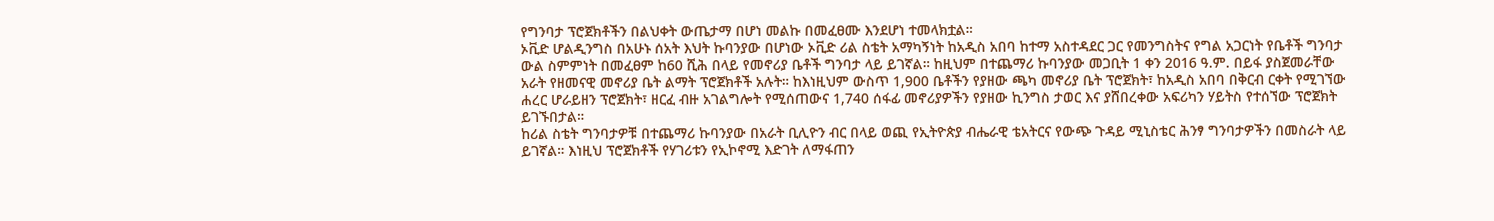የግንባታ ፕሮጀክቶችን በልህቀት ውጤታማ በሆነ መልኩ በመፈፀሙ እንደሆነ ተመላክቷል።
ኦቪድ ሆልዲንግስ በአሁኑ ሰአት እህት ኩባንያው በሆነው ኦቪድ ሪል ስቴት አማካኝነት ከአዲስ አበባ ከተማ አስተዳደር ጋር የመንግስትና የግል አጋርነት የቤቶች ግንባታ ውል ስምምነት በመፈፀም ከ60 ሺሕ በላይ የመኖሪያ ቤቶች ግንባታ ላይ ይገኛል። ከዚህም በተጨማሪ ኩባንያው መጋቢት 1 ቀን 2016 ዓ.ም. በይፋ ያስጀመራቸው አራት የዘመናዊ መኖሪያ ቤት ልማት ፕሮጀክቶች አሉት። ከእነዚህም ውስጥ 1,900 ቤቶችን የያዘው ጫካ መኖሪያ ቤት ፕሮጀክት፣ ከአዲስ አበባ በቅርብ ርቀት የሚገኘው ሐረር ሆራይዘን ፕሮጀክት፣ ዘርፈ ብዙ አገልግሎት የሚሰጠውና 1,740 ሰፋፊ መኖሪያዎችን የያዘው ኪንግስ ታወር እና ያሸበረቀው አፍሪካን ሃይትስ የተሰኘው ፕሮጀክት ይገኙበታል።
ከሪል ስቴት ግንባታዎቹ በተጨማሪ ኩባንያው በአራት ቢሊዮን ብር በላይ ወጪ የኢትዮጵያ ብሔራዊ ቴአትርና የውጭ ጉዳይ ሚኒስቴር ሕንፃ ግንባታዎችን በመስራት ላይ ይገኛል። እነዚህ ፕሮጀክቶች የሃገሪቱን የኢኮኖሚ እድገት ለማፋጠን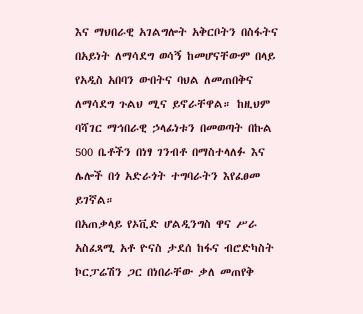እና ማህበራዊ አገልግሎት አቅርቦትን በስፋትና በአይነት ለማሳደግ ወሳኝ ከመሆናቸውም በላይ የአዲስ አበባን ውበትና ባህል ለመጠበቅና ለማሳደግ ጉልህ ሚና ይኖራቸዋል። ከዚህም ባሻገር ማኅበራዊ ኃላፊነቱን በመወጣት በኩል 500 ቤቶችን በነፃ ገንብቶ በማስተላለፉ እና ሌሎች በጎ አድራጎት ተግባራትን እየፈፀመ ይገኛል።
በአጠቃላይ የኦቪድ ሆልዲንግስ ዋና ሥራ አስፈጻሚ አቶ ዮናስ ታደሰ ከፋና ብሮድካስት ኮርፓሬሽን ጋር በነበራቸው ቃለ መጠየቅ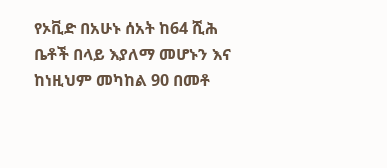የኦቪድ በአሁኑ ሰአት ከ64 ሺሕ ቤቶች በላይ እያለማ መሆኑን እና ከነዚህም መካከል 90 በመቶ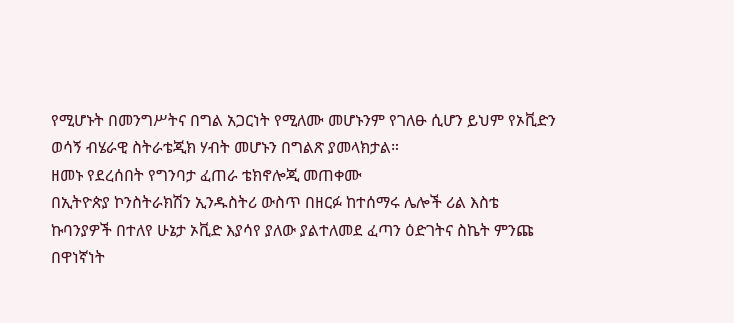የሚሆኑት በመንግሥትና በግል አጋርነት የሚለሙ መሆኑንም የገለፁ ሲሆን ይህም የኦቪድን ወሳኝ ብሄራዊ ስትራቴጂክ ሃብት መሆኑን በግልጽ ያመላክታል።
ዘመኑ የደረሰበት የግንባታ ፈጠራ ቴክኖሎጂ መጠቀሙ
በኢትዮጵያ ኮንስትራክሽን ኢንዱስትሪ ውስጥ በዘርፉ ከተሰማሩ ሌሎች ሪል እስቴ ኩባንያዎች በተለየ ሁኔታ ኦቪድ እያሳየ ያለው ያልተለመደ ፈጣን ዕድገትና ስኬት ምንጩ በዋነኛነት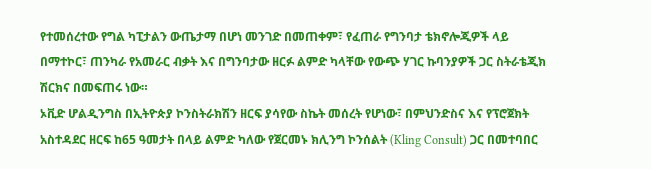የተመሰረተው የግል ካፒታልን ውጤታማ በሆነ መንገድ በመጠቀም፣ የፈጠራ የግንባታ ቴክኖሎጂዎች ላይ በማተኮር፣ ጠንካራ የአመራር ብቃት እና በግንባታው ዘርፉ ልምድ ካላቸው የውጭ ሃገር ኩባንያዎች ጋር ስትራቴጂክ ሽርክና በመፍጠሩ ነው።
ኦቪድ ሆልዲንግስ በኢትዮጵያ ኮንስትራክሽን ዘርፍ ያሳየው ስኬት መሰረት የሆነው፣ በምህንድስና እና የፕሮጀክት አስተዳደር ዘርፍ ከ65 ዓመታት በላይ ልምድ ካለው የጀርመኑ ክሊንግ ኮንሰልት (Kling Consult) ጋር በመተባበር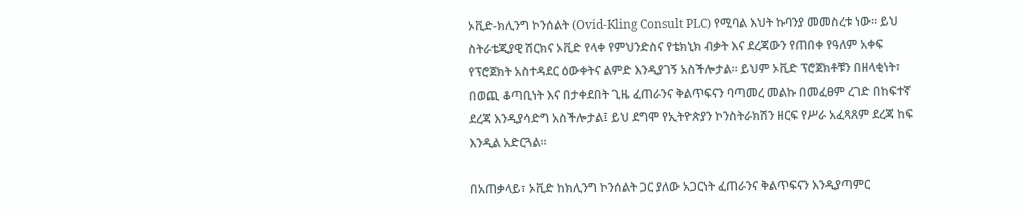ኦቪድ-ክሊንግ ኮንሰልት (Ovid-Kling Consult PLC) የሚባል እህት ኩባንያ መመስረቱ ነው። ይህ ስትራቴጂያዊ ሽርክና ኦቪድ የላቀ የምህንድስና የቴክኒክ ብቃት እና ደረጃውን የጠበቀ የዓለም አቀፍ የፕሮጀክት አስተዳደር ዕውቀትና ልምድ እንዲያገኝ አስችሎታል። ይህም ኦቪድ ፕሮጀክቶቹን በዘላቂነት፣ በወጪ ቆጣቢነት እና በታቀደበት ጊዜ ፈጠራንና ቅልጥፍናን ባጣመረ መልኩ በመፈፀም ረገድ በከፍተኛ ደረጃ እንዲያሳድግ አስችሎታል፤ ይህ ደግሞ የኢትዮጵያን ኮንስትራክሽን ዘርፍ የሥራ አፈጻጸም ደረጃ ከፍ እንዲል አድርጓል።

በአጠቃላይ፣ ኦቪድ ከክሊንግ ኮንሰልት ጋር ያለው አጋርነት ፈጠራንና ቅልጥፍናን እንዲያጣምር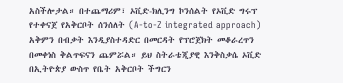አስችሎታል። በተጨማሪም፣ ኦቪድ-ክሊንግ ኮንሰልት የኦቪድ ግሩፕ የተቀናጀ የአቅርቦት ሰንሰለት (A-to-Z integrated approach) አቅምን በብቃት እንዲያስተዳድር በመርዳት የፕሮጀክት መቆራረጥን በመቀነስ ቅልጥፍናን ጨምሯል። ይህ ስትራቴጂያዊ እንቅስቃሴ ኦቪድ በኢትዮጵያ ውስጥ የቤት አቅርቦት ችግርን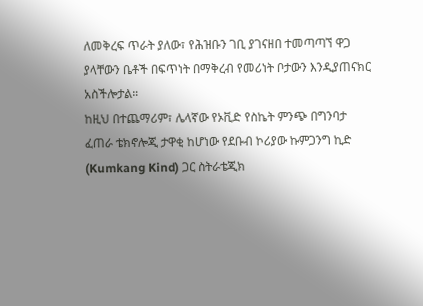ለመቅረፍ ጥራት ያለው፣ የሕዝቡን ገቢ ያገናዘበ ተመጣጣኘ ዋጋ ያላቸውን ቤቶች በፍጥነት በማቅረብ የመሪነት ቦታውን እንዲያጠናክር አስችሎታል።
ከዚህ በተጨማሪም፣ ሌላኛው የኦቪድ የስኬት ምንጭ በግንባታ ፈጠራ ቴክኖሎጂ ታዋቂ ከሆነው የደቡብ ኮሪያው ኩምጋንግ ኪድ (Kumkang Kind) ጋር ስትራቴጂክ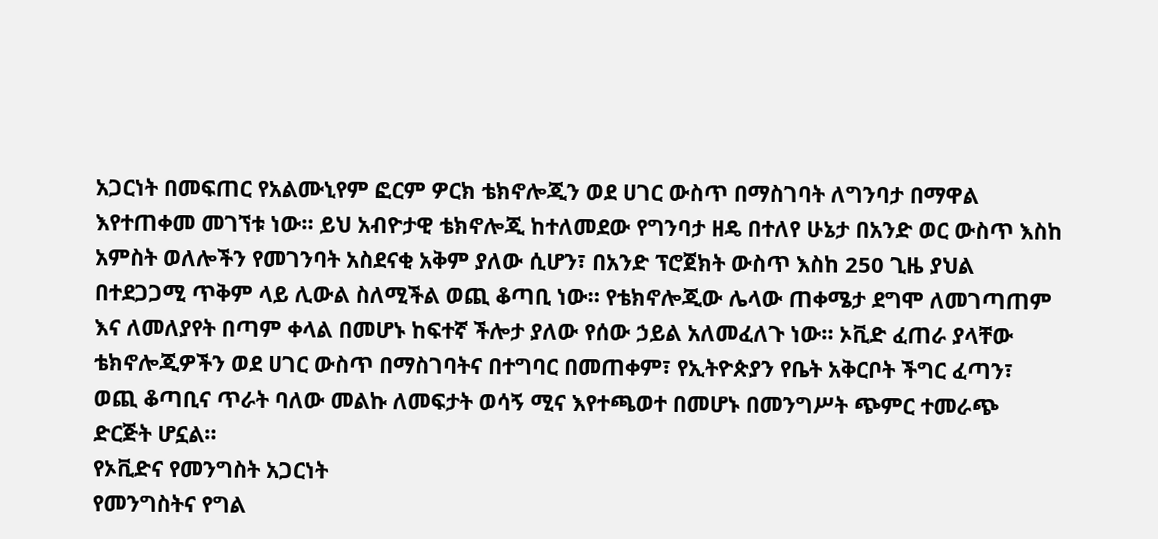አጋርነት በመፍጠር የአልሙኒየም ፎርም ዎርክ ቴክኖሎጂን ወደ ሀገር ውስጥ በማስገባት ለግንባታ በማዋል እየተጠቀመ መገኘቱ ነው። ይህ አብዮታዊ ቴክኖሎጂ ከተለመደው የግንባታ ዘዴ በተለየ ሁኔታ በአንድ ወር ውስጥ እስከ አምስት ወለሎችን የመገንባት አስደናቂ አቅም ያለው ሲሆን፣ በአንድ ፕሮጀክት ውስጥ እስከ 250 ጊዜ ያህል በተደጋጋሚ ጥቅም ላይ ሊውል ስለሚችል ወጪ ቆጣቢ ነው። የቴክኖሎጂው ሌላው ጠቀሜታ ደግሞ ለመገጣጠም እና ለመለያየት በጣም ቀላል በመሆኑ ከፍተኛ ችሎታ ያለው የሰው ኃይል አለመፈለጉ ነው። ኦቪድ ፈጠራ ያላቸው ቴክኖሎጂዎችን ወደ ሀገር ውስጥ በማስገባትና በተግባር በመጠቀም፣ የኢትዮጵያን የቤት አቅርቦት ችግር ፈጣን፣ ወጪ ቆጣቢና ጥራት ባለው መልኩ ለመፍታት ወሳኝ ሚና እየተጫወተ በመሆኑ በመንግሥት ጭምር ተመራጭ ድርጅት ሆኗል።
የኦቪድና የመንግስት አጋርነት
የመንግስትና የግል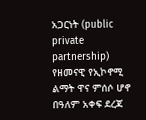አጋርነት (public private partnership) የዘመናዊ የኢኮኖሚ ልማት ዋና ምሰሶ ሆኖ በዓለም አቀፍ ደረጃ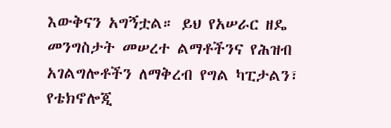እውቅናን አግኝቷል። ይህ የአሠራር ዘዴ መንግስታት መሠረተ ልማቶችንና የሕዝብ አገልግሎቶችን ለማቅረብ የግል ካፒታልን፣ የቴክኖሎጂ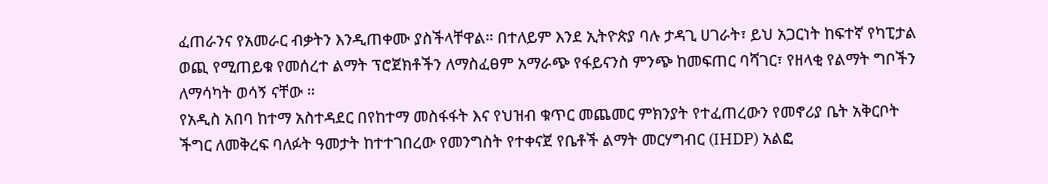ፈጠራንና የአመራር ብቃትን እንዲጠቀሙ ያስችላቸዋል። በተለይም እንደ ኢትዮጵያ ባሉ ታዳጊ ሀገራት፣ ይህ አጋርነት ከፍተኛ የካፒታል ወጪ የሚጠይቁ የመሰረተ ልማት ፕሮጀክቶችን ለማስፈፀም አማራጭ የፋይናንስ ምንጭ ከመፍጠር ባሻገር፣ የዘላቂ የልማት ግቦችን ለማሳካት ወሳኝ ናቸው ።
የአዲስ አበባ ከተማ አስተዳደር በየከተማ መስፋፋት እና የህዝብ ቁጥር መጨመር ምክንያት የተፈጠረውን የመኖሪያ ቤት አቅርቦት ችግር ለመቅረፍ ባለፉት ዓመታት ከተተገበረው የመንግስት የተቀናጀ የቤቶች ልማት መርሃግብር (IHDP) አልፎ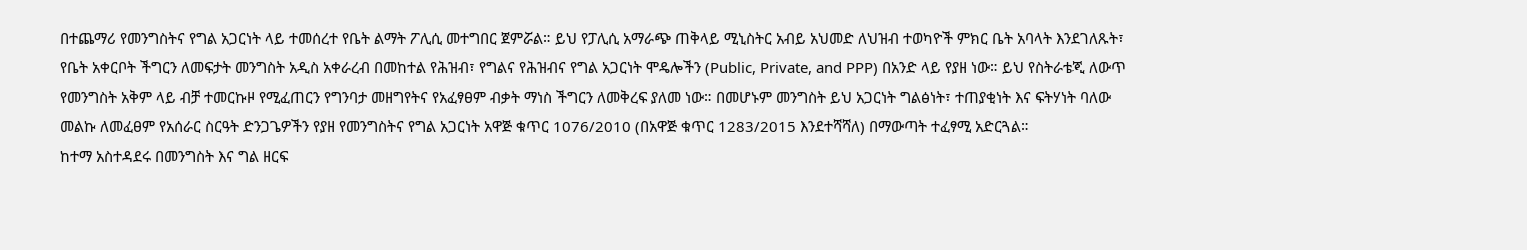በተጨማሪ የመንግስትና የግል አጋርነት ላይ ተመሰረተ የቤት ልማት ፖሊሲ መተግበር ጀምሯል። ይህ የፓሊሲ አማራጭ ጠቅላይ ሚኒስትር አብይ አህመድ ለህዝብ ተወካዮች ምክር ቤት አባላት እንደገለጹት፣ የቤት አቀርቦት ችግርን ለመፍታት መንግስት አዲስ አቀራረብ በመከተል የሕዝብ፣ የግልና የሕዝብና የግል አጋርነት ሞዴሎችን (Public, Private, and PPP) በአንድ ላይ የያዘ ነው። ይህ የስትራቴጂ ለውጥ የመንግስት አቅም ላይ ብቻ ተመርኩዞ የሚፈጠርን የግንባታ መዘግየትና የአፈፃፀም ብቃት ማነስ ችግርን ለመቅረፍ ያለመ ነው። በመሆኑም መንግስት ይህ አጋርነት ግልፅነት፣ ተጠያቂነት እና ፍትሃነት ባለው መልኩ ለመፈፀም የአሰራር ስርዓት ድንጋጌዎችን የያዘ የመንግስትና የግል አጋርነት አዋጅ ቁጥር 1076/2010 (በአዋጅ ቁጥር 1283/2015 እንደተሻሻለ) በማውጣት ተፈፃሚ አድርጓል።
ከተማ አስተዳደሩ በመንግስት እና ግል ዘርፍ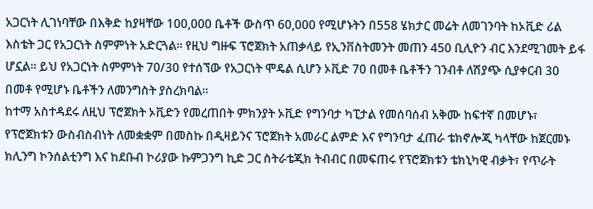አጋርነት ሊገነባቸው በእቅድ ከያዛቸው 100,000 ቤቶች ውስጥ 60,000 የሚሆኑትን በ558 ሄክታር መሬት ለመገንባት ከኦቪድ ሪል እስቴት ጋር የአጋርነት ስምምነት አድርጓል። የዚህ ግዙፍ ፕሮጀክት አጠቃላይ የኢንቨስትመንት መጠን 450 ቢሊዮን ብር እንደሚገመት ይፋ ሆኗል። ይህ የአጋርነት ስምምነት 70/30 የተሰኘው የአጋርነት ሞዴል ሲሆን ኦቪድ 70 በመቶ ቤቶችን ገንብቶ ለሽያጭ ሲያቀርብ 30 በመቶ የሚሆኑ ቤቶችን ለመንግስት ያስረክባል።
ከተማ አስተዳደሩ ለዚህ ፕሮጀክት ኦቪድን የመረጠበት ምክንያት ኦቪድ የግንባታ ካፒታል የመሰባሰብ አቅሙ ከፍተኛ በመሆኑ፣ የፕሮጀክቱን ውስብስብነት ለመቋቋም በመስኩ በዲዛይንና ፕሮጀክት አመራር ልምድ እና የግንባታ ፈጠራ ቴክኖሎጂ ካላቸው ከጀርመኑ ክሊንግ ኮንሰልቲንግ እና ከደቡብ ኮሪያው ኩምጋንግ ኪድ ጋር ስትራቴጂክ ትብብር በመፍጠሩ የፕሮጀክቱን ቴክኒካዊ ብቃት፣ የጥራት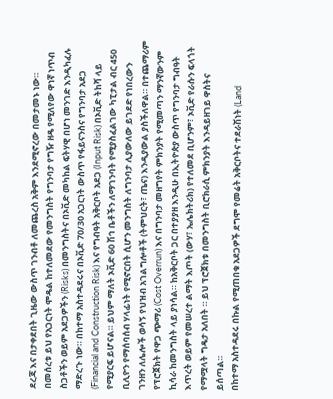ደረጃ እና በታቀደበት ጊዜው ውስጥ ገንብቶ ለመጨረስ አቅም እንደሚኖረው በመታመኑ ነው።
በመሰረቱ ይህ የአጋርነት ሞዴል ከተለመደው የመንግስት የግንባታ የግዥ ዘዴ የሚለየው ዋነኛ ነጥብ ስጋቶችን ወይም አደጋዎችን (Risks) በመንግስትና በኦቪድ መካከል ፍትሃዊ በሆነ መንገድ እንዲካፈሉ ማድረጉ ነው። በከተማ አስተዳደሩና በኦቪድ 70/30 አጋርነት ውስጥ የፋይናንስና የግንባታ አደጋ (Financial and Construction Risk) እና የግብዓት አቅርቦት አደጋ (Input Risk) በኦቪድ ትከሻ ላይ የሚያርፍ ይሆናል። ይህም ማለት ኦቪድ 60 ሽኅ ቤቶችን ለማገንባት የሚያስፈልገው ካፒታል ብር 450 ቢሊዮን የማሰባሰብ ሃላፊነት የሚኖርበት ሲሆን መንግስት ለግንባታ ሊያውለው ይገደድ የነበረውን ገንዘን ለሌሎች ወሳኝ የህዝብ አገልግሎቶች (ትምህርት፣ ጤና) እንዲያውል ያስችለዋል። በተጨማሪም የፕሮጀክት የዋጋ ጭማሪ (Cost Overrun) እና በግንባታ መዘግየት ምክንያት የሚመጣን ማንኛውንም ኪሳራ ከመንግስት ላይ ያነሳል። ከአቅርቦት ጋር በተያያዘ እንዲሁ በኢትዮጵያ ውስጥ የግንባታ ግብዓት እጥረት ወይም የመሠረተ ልማት እጦት (ውሃ፣ ኤሌክትሪክ) የተለመደ ቢሆንም፣ ኦቪድ የራሱን ፍላጎት የማሟላት ግዴታ አለበት ። ይህ ፕሮጀክቱ በመንግስት ቢሮክራሲ ምክንያት እንዳይዘገይ ዋስትና ይሰጣል።
በከተማ አስተዳደሩ በኩል የሚጠበቁ አደጋዎች ደግሞ የመሬት አቅርቦትና ተደራሽነት (Land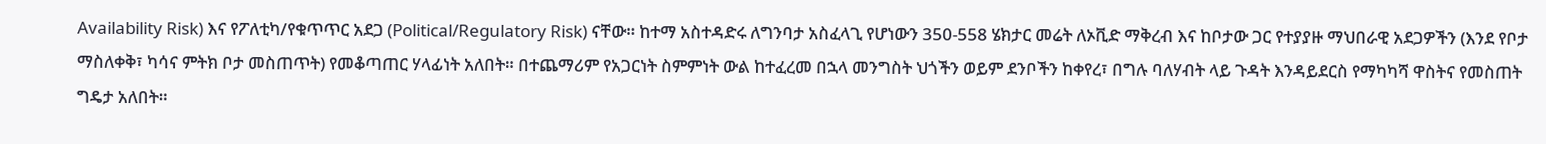Availability Risk) እና የፖለቲካ/የቁጥጥር አደጋ (Political/Regulatory Risk) ናቸው። ከተማ አስተዳድሩ ለግንባታ አስፈላጊ የሆነውን 350-558 ሄክታር መሬት ለኦቪድ ማቅረብ እና ከቦታው ጋር የተያያዙ ማህበራዊ አደጋዎችን (እንደ የቦታ ማስለቀቅ፣ ካሳና ምትክ ቦታ መስጠጥት) የመቆጣጠር ሃላፊነት አለበት። በተጨማሪም የአጋርነት ስምምነት ውል ከተፈረመ በኋላ መንግስት ህጎችን ወይም ደንቦችን ከቀየረ፣ በግሉ ባለሃብት ላይ ጉዳት እንዳይደርስ የማካካሻ ዋስትና የመስጠት ግዴታ አለበት።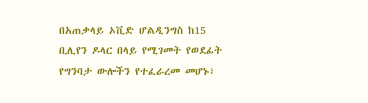በአጠቃላይ ኦቪድ ሆልዲንግስ ከ15 ቢሊየን ዶላር በላይ የሚገመት የወደፊት የግንባታ ውሎችን የተፈራረመ መሆኑ፣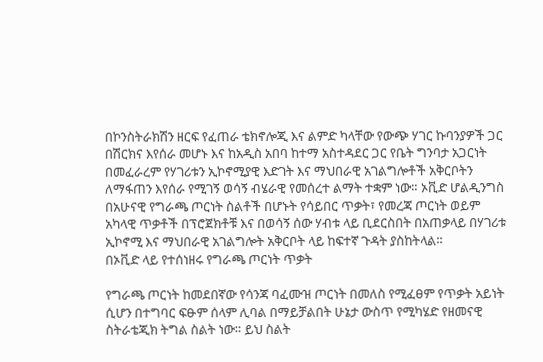በኮንስትራክሽን ዘርፍ የፈጠራ ቴክኖሎጂ እና ልምድ ካላቸው የውጭ ሃገር ኩባንያዎች ጋር በሽርክና እየሰራ መሆኑ እና ከአዲስ አበባ ከተማ አስተዳደር ጋር የቤት ግንባታ አጋርነት በመፈራረም የሃገሪቱን ኢኮኖሚያዊ እድገት እና ማህበራዊ አገልግሎቶች አቅርቦትን ለማፋጠን እየሰራ የሚገኝ ወሳኝ ብሄራዊ የመሰረተ ልማት ተቋም ነው። ኦቪድ ሆልዲንግስ በአሁናዊ የግራጫ ጦርነት ስልቶች በሆኑት የሳይበር ጥቃት፣ የመረጃ ጦርነት ወይም አካላዊ ጥቃቶች በፕሮጀክቶቹ እና በወሳኝ ሰው ሃብቱ ላይ ቢደርስበት በአጠቃላይ በሃገሪቱ ኢኮኖሚ እና ማህበራዊ አገልግሎት አቅርቦት ላይ ከፍተኛ ጉዳት ያስከትላል።
በኦቪድ ላይ የተሰነዘሩ የግራጫ ጦርነት ጥቃት

የግራጫ ጦርነት ከመደበኛው የሳንጃ ባፈሙዝ ጦርነት በመለስ የሚፈፀም የጥቃት አይነት ሲሆን በተግባር ፍፁም ሰላም ሊባል በማይቻልበት ሁኔታ ውስጥ የሚካሄድ የዘመናዊ ስትራቴጂክ ትግል ስልት ነው። ይህ ስልት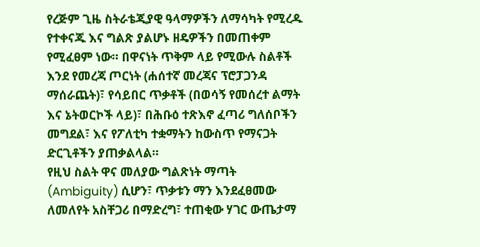የረጅም ጊዜ ስትራቴጂያዊ ዓላማዎችን ለማሳካት የሚረዱ የተቀናጁ እና ግልጽ ያልሆኑ ዘዴዎችን በመጠቀም የሚፈፀም ነው። በዋናነት ጥቅም ላይ የሚውሉ ስልቶች እንደ የመረጃ ጦርነት (ሐሰተኛ መረጃና ፕሮፓጋንዳ ማሰራጨት)፣ የሳይበር ጥቃቶች (በወሳኝ የመሰረተ ልማት እና ኔትወርኮች ላይ)፣ በሕቡዕ ተጽእኖ ፈጣሪ ግለሰቦችን መግደል፣ እና የፖለቲካ ተቋማትን ከውስጥ የማናጋት ድርጊቶችን ያጠቃልላል።
የዚህ ስልት ዋና መለያው ግልጽነት ማጣት (Ambiguity) ሲሆን፣ ጥቃቱን ማን እንደፈፀመው ለመለየት አስቸጋሪ በማድረግ፣ ተጠቂው ሃገር ውጤታማ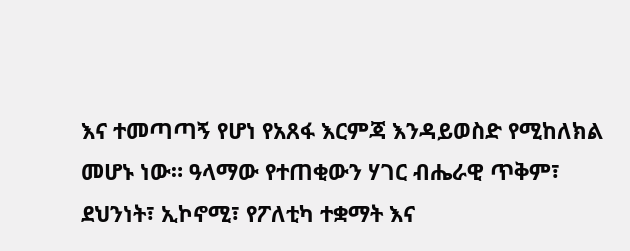እና ተመጣጣኝ የሆነ የአጸፋ እርምጃ እንዳይወስድ የሚከለክል መሆኑ ነው። ዓላማው የተጠቂውን ሃገር ብሔራዊ ጥቅም፣ ደህንነት፣ ኢኮኖሚ፣ የፖለቲካ ተቋማት እና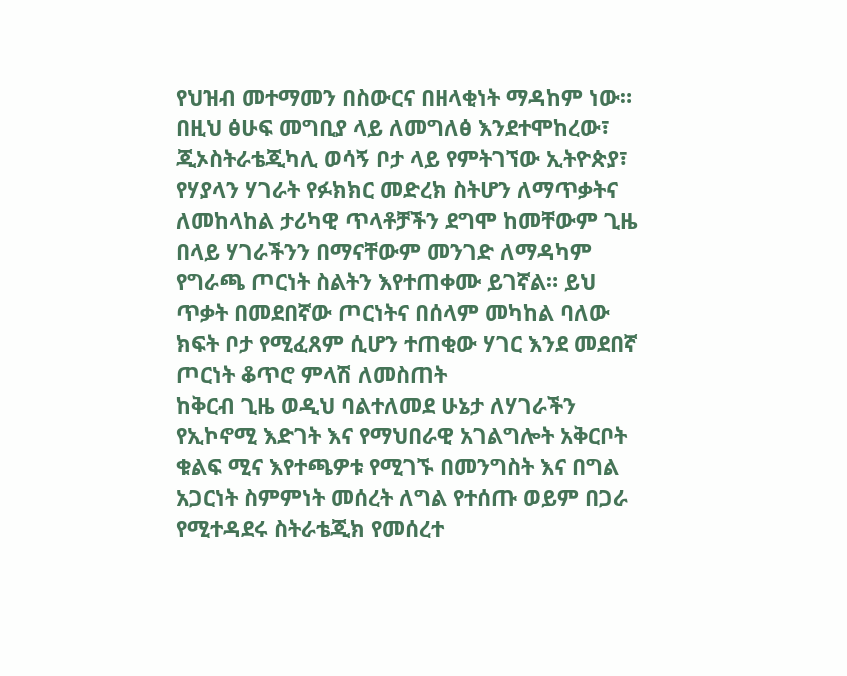የህዝብ መተማመን በስውርና በዘላቂነት ማዳከም ነው።
በዚህ ፅሁፍ መግቢያ ላይ ለመግለፅ እንደተሞከረው፣ ጂኦስትራቴጂካሊ ወሳኝ ቦታ ላይ የምትገኘው ኢትዮጵያ፣ የሃያላን ሃገራት የፉክክር መድረክ ስትሆን ለማጥቃትና ለመከላከል ታሪካዊ ጥላቶቻችን ደግሞ ከመቸውም ጊዜ በላይ ሃገራችንን በማናቸውም መንገድ ለማዳካም የግራጫ ጦርነት ስልትን እየተጠቀሙ ይገኛል። ይህ ጥቃት በመደበኛው ጦርነትና በሰላም መካከል ባለው ክፍት ቦታ የሚፈጸም ሲሆን ተጠቂው ሃገር እንደ መደበኛ ጦርነት ቆጥሮ ምላሽ ለመስጠት
ከቅርብ ጊዜ ወዲህ ባልተለመደ ሁኔታ ለሃገራችን የኢኮኖሚ እድገት እና የማህበራዊ አገልግሎት አቅርቦት ቁልፍ ሚና እየተጫዎቱ የሚገኙ በመንግስት እና በግል አጋርነት ስምምነት መሰረት ለግል የተሰጡ ወይም በጋራ የሚተዳደሩ ስትራቴጂክ የመሰረተ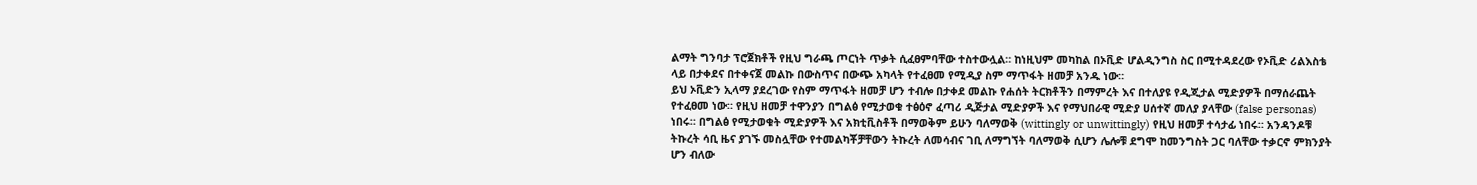ልማት ግንባታ ፕሮጀክቶች የዚህ ግራጫ ጦርነት ጥቃት ሲፈፀምባቸው ተስተውሏል። ከነዚህም መካከል በኦቪድ ሆልዲንግስ ስር በሚተዳደረው የኦቪድ ሪልእስቴ ላይ በታቀደና በተቀናጀ መልኩ በውስጥና በውጭ አካላት የተፈፀመ የሚዲያ ስም ማጥፋት ዘመቻ አንዱ ነው።
ይህ ኦቪድን ኢላማ ያደረገው የስም ማጥፋት ዘመቻ ሆን ተብሎ በታቀደ መልኩ የሐሰት ትርክቶችን በማምረት እና በተለያዩ የዲጂታል ሚድያዎች በማሰራጨት የተፈፀመ ነው። የዚህ ዘመቻ ተዋንያን በግልፅ የሚታወቁ ተፅዕኖ ፈጣሪ ዲጅታል ሚድያዎች እና የማህበራዊ ሚድያ ሀሰተኛ መለያ ያላቸው (false personas) ነበሩ። በግልፅ የሚታወቁት ሚድያዎች እና አክቲቪስቶች በማወቅም ይሁን ባለማወቅ (wittingly or unwittingly) የዚህ ዘመቻ ተሳታፊ ነበሩ። አንዳንዶቹ ትኩረት ሳቢ ዜና ያገኙ መስሏቸው የተመልካቾቻቸውን ትኩረት ለመሳብና ገቢ ለማግኘት ባለማወቅ ሲሆን ሌሎቹ ደግሞ ከመንግስት ጋር ባለቸው ተቃርኖ ምክንያት ሆን ብለው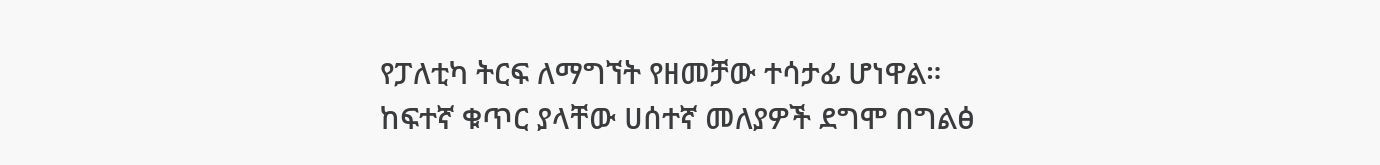የፓለቲካ ትርፍ ለማግኘት የዘመቻው ተሳታፊ ሆነዋል። ከፍተኛ ቁጥር ያላቸው ሀሰተኛ መለያዎች ደግሞ በግልፅ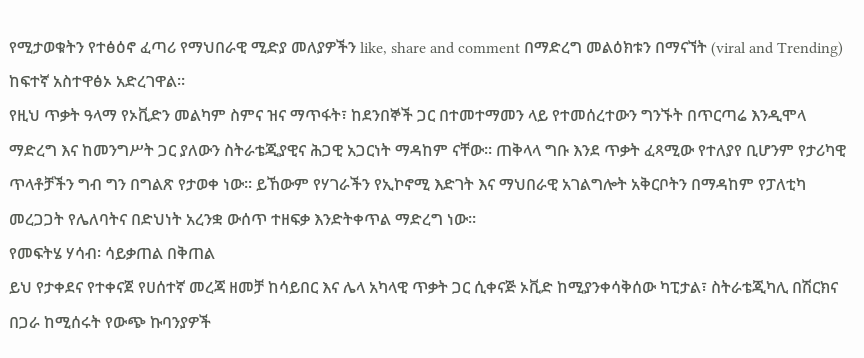የሚታወቁትን የተፅዕኖ ፈጣሪ የማህበራዊ ሚድያ መለያዎችን like, share and comment በማድረግ መልዕክቱን በማናኘት (viral and Trending) ከፍተኛ አስተዋፅኦ አድረገዋል።
የዚህ ጥቃት ዓላማ የኦቪድን መልካም ስምና ዝና ማጥፋት፣ ከደንበኞች ጋር በተመተማመን ላይ የተመሰረተውን ግንኙት በጥርጣሬ እንዲሞላ ማድረግ እና ከመንግሥት ጋር ያለውን ስትራቴጂያዊና ሕጋዊ አጋርነት ማዳከም ናቸው። ጠቅላላ ግቡ እንደ ጥቃት ፈጻሚው የተለያየ ቢሆንም የታሪካዊ ጥላቶቻችን ግብ ግን በግልጽ የታወቀ ነው። ይኸውም የሃገራችን የኢኮኖሚ እድገት እና ማህበራዊ አገልግሎት አቅርቦትን በማዳከም የፓለቲካ መረጋጋት የሌለባትና በድህነት አረንቋ ውሰጥ ተዘፍቃ እንድትቀጥል ማድረግ ነው።
የመፍትሄ ሃሳብ፡ ሳይቃጠል በቅጠል
ይህ የታቀደና የተቀናጀ የሀሰተኛ መረጃ ዘመቻ ከሳይበር እና ሌላ አካላዊ ጥቃት ጋር ሲቀናጅ ኦቪድ ከሚያንቀሳቅሰው ካፒታል፣ ስትራቴጂካሊ በሽርክና በጋራ ከሚሰሩት የውጭ ኩባንያዎች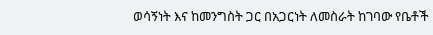ወሳኝነት እና ከመንግስት ጋር በአጋርነት ለመስራት ከገባው የቤቶች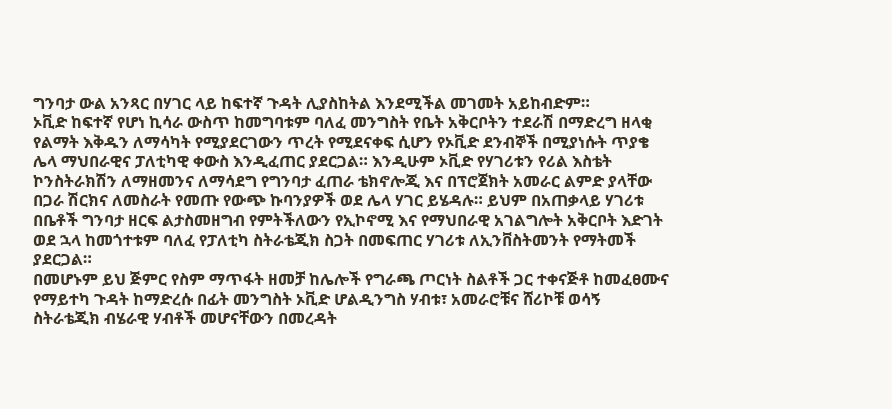ግንባታ ውል አንጻር በሃገር ላይ ከፍተኛ ጉዳት ሊያስከትል እንደሚችል መገመት አይከብድም።
ኦቪድ ከፍተኛ የሆነ ኪሳራ ውስጥ ከመግባቱም ባለፈ መንግስት የቤት አቅርቦትን ተደራሽ በማድረግ ዘላቂ የልማት እቅዱን ለማሳካት የሚያደርገውን ጥረት የሚደናቀፍ ሲሆን የኦቪድ ደንብኞች በሚያነሱት ጥያቄ ሌላ ማህበራዊና ፓለቲካዊ ቀውስ እንዲፈጠር ያደርጋል። እንዲሁም ኦቪድ የሃገሪቱን የሪል እስቴት ኮንስትራክሽን ለማዘመንና ለማሳደግ የግንባታ ፈጠራ ቴክኖሎጂ እና በፕሮጀክት አመራር ልምድ ያላቸው በጋራ ሽርክና ለመስራት የመጡ የውጭ ኩባንያዎች ወደ ሌላ ሃገር ይሄዳሉ። ይህም በአጠቃላይ ሃገሪቱ በቤቶች ግንባታ ዘርፍ ልታስመዘግብ የምትችለውን የኢኮኖሚ እና የማህበራዊ አገልግሎት አቅርቦት እድገት ወደ ኋላ ከመጎተቱም ባለፈ የፓለቲካ ስትራቴጂክ ስጋት በመፍጠር ሃገሪቱ ለኢንቨስትመንት የማትመች ያደርጋል።
በመሆኑም ይህ ጅምር የስም ማጥፋት ዘመቻ ከሌሎች የግራጫ ጦርነት ስልቶች ጋር ተቀናጅቶ ከመፈፀሙና የማይተካ ጉዳት ከማድረሱ በፊት መንግስት ኦቪድ ሆልዲንግስ ሃብቱ፣ አመራሮቹና ሸሪኮቹ ወሳኝ ስትራቴጂክ ብሄራዊ ሃብቶች መሆናቸውን በመረዳት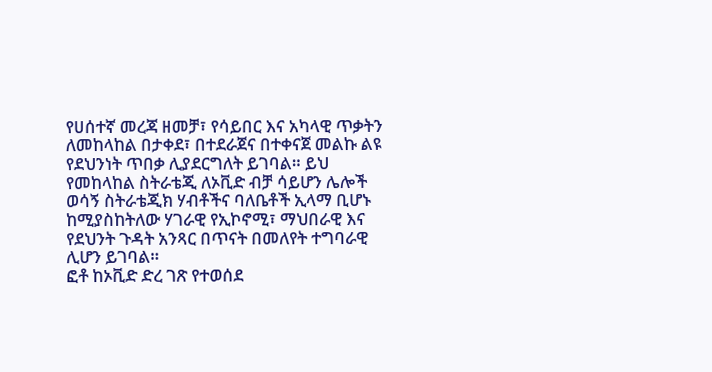የሀሰተኛ መረጃ ዘመቻ፣ የሳይበር እና አካላዊ ጥቃትን ለመከላከል በታቀደ፣ በተደራጀና በተቀናጀ መልኩ ልዩ የደህንነት ጥበቃ ሊያደርግለት ይገባል። ይህ የመከላከል ስትራቴጂ ለኦቪድ ብቻ ሳይሆን ሌሎች ወሳኝ ስትራቴጂክ ሃብቶችና ባለቤቶች ኢላማ ቢሆኑ ከሚያስከትለው ሃገራዊ የኢኮኖሚ፣ ማህበራዊ እና የደህንት ጉዳት አንጻር በጥናት በመለየት ተግባራዊ ሊሆን ይገባል።
ፎቶ ከኦቪድ ድረ ገጽ የተወሰደ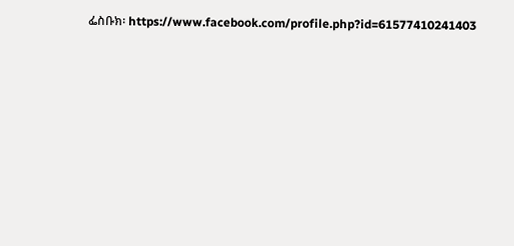ፌስቡክ፡ https://www.facebook.com/profile.php?id=61577410241403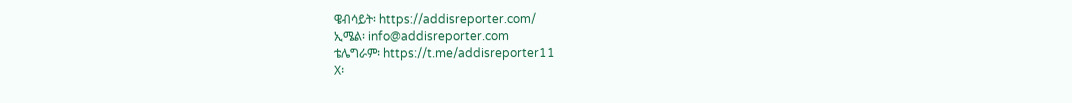ዌብሳይት፡ https://addisreporter.com/
ኢሜል፡ info@addisreporter.com
ቴሌግራም፡ https://t.me/addisreporter11
X፡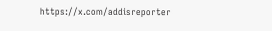https://x.com/addisreporter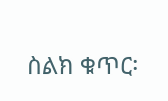ስልክ ቁጥር፡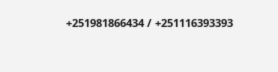+251981866434 / +251116393393